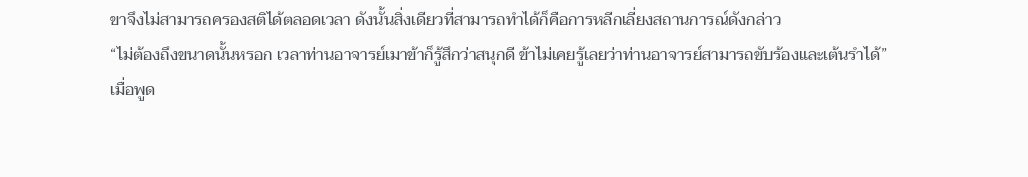ขาจึงไม่สามารถครองสติได้ตลอดเวลา ดังนั้นสิ่งเดียวที่สามารถทำได้ก็คือการหลีกเลี่ยงสถานการณ์ดังกล่าว
“ไม่ต้องถึงขนาดนั้นหรอก เวลาท่านอาจารย์เมาข้าก็รู้สึกว่าสนุกดี ข้าไม่เคยรู้เลยว่าท่านอาจารย์สามารถขับร้องและเต้นรำได้”
เมื่อพูด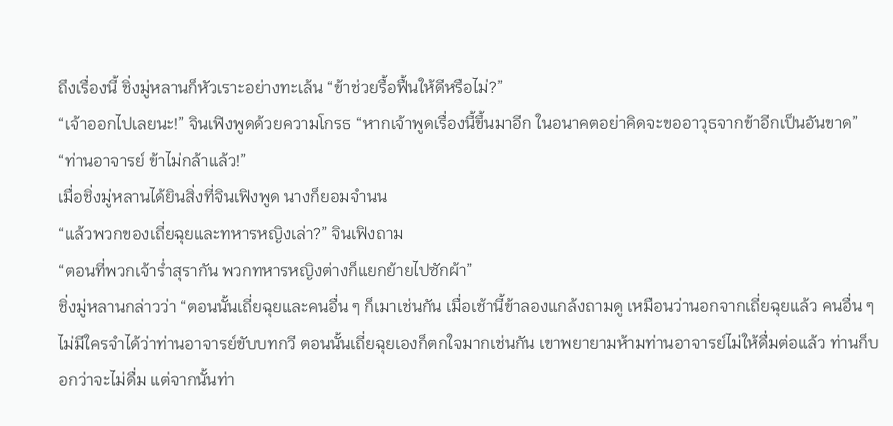ถึงเรื่องนี้ ชิ่งมู่หลานก็หัวเราะอย่างทะเล้น “ข้าช่วยรื้อฟื้นให้ดีหรือไม่?”
“เจ้าออกไปเลยนะ!” จินเฟิงพูดด้วยความโกรธ “หากเจ้าพูดเรื่องนี้ขึ้นมาอีก ในอนาคตอย่าคิดจะขออาวุธจากข้าอีกเป็นอันขาด”
“ท่านอาจารย์ ข้าไม่กล้าแล้ว!”
เมื่อชิ่งมู่หลานได้ยินสิ่งที่จินเฟิงพูด นางก็ยอมจำนน
“แล้วพวกของเถี่ยฉุยและทหารหญิงเล่า?” จินเฟิงถาม
“ตอนที่พวกเจ้าร่ำสุรากัน พวกทหารหญิงต่างก็แยกย้ายไปซักผ้า”
ชิ่งมู่หลานกล่าวว่า “ตอนนั้นเถี่ยฉุยและคนอื่น ๆ ก็เมาเช่นกัน เมื่อเช้านี้ข้าลองแกล้งถามดู เหมือนว่านอกจากเถี่ยฉุยแล้ว คนอื่น ๆ ไม่มีใครจำได้ว่าท่านอาจารย์ขับบทกวี ตอนนั้นเถี่ยฉุยเองก็ตกใจมากเช่นกัน เขาพยายามห้ามท่านอาจารย์ไม่ให้ดื่มต่อแล้ว ท่านก็บอกว่าจะไม่ดื่ม แต่จากนั้นท่า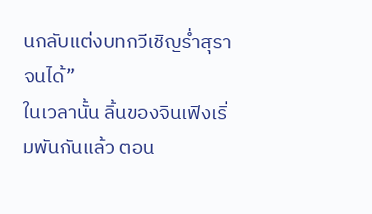นกลับแต่งบทกวีเชิญร่ำสุราจนได้”
ในเวลานั้น ลิ้นของจินเฟิงเริ่มพันกันแล้ว ตอน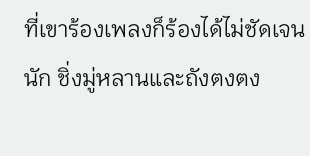ที่เขาร้องเพลงก็ร้องได้ไม่ชัดเจนนัก ชิ่งมู่หลานและถังตงตง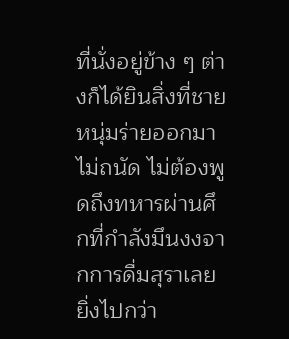ที่นั่งอยู่ข้าง ๆ ต่างก็ได้ยินสิ่งที่ชายหนุ่มร่ายออกมาไม่ถนัด ไม่ต้องพูดถึงทหารผ่านศึกที่กำลังมึนงงจากการดื่มสุราเลย
ยิ่งไปกว่า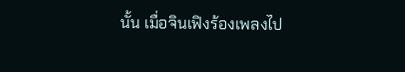นั้น เมื่อจินเฟิงร้องเพลงไป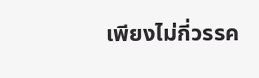เพียงไม่กี่วรรค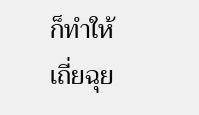ก็ทำให้เถี่ยฉุย